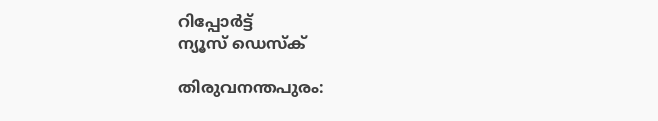റിപ്പോര്‍ട്ട്
ന്യൂസ് ഡെസ്ക്

തിരുവനന്തപുരം: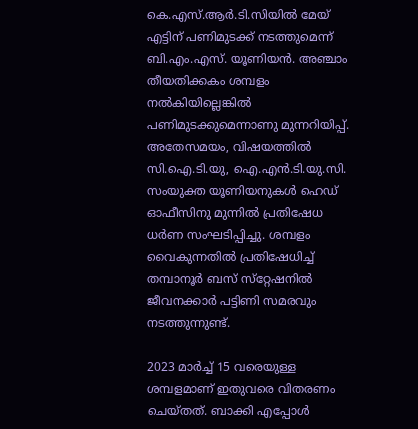കെ.എസ്.ആര്‍.ടി.സിയില്‍ മേയ് എട്ടിന് പണിമുടക്ക് നടത്തുമെന്ന് ബി.എം.എസ്. യൂണിയന്‍. അഞ്ചാം തീയതിക്കകം ശമ്പളം നല്‍കിയില്ലെങ്കില്‍ പണിമുടക്കുമെന്നാണു മുന്നറിയിപ്പ്. അതേസമയം, വിഷയത്തില്‍ സി.ഐ.ടി.യു, ഐ.എന്‍.ടി.യു.സി. സംയുക്ത യൂണിയനുകള്‍ ഹെഡ് ഓഫീസിനു മുന്നില്‍ പ്രതിഷേധ ധര്‍ണ സംഘടിപ്പിച്ചു. ശമ്പളം വൈകുന്നതില്‍ പ്രതിഷേധിച്ച് തമ്പാനൂര്‍ ബസ് സ്‌റ്റേഷനില്‍ ജീവനക്കാര്‍ പട്ടിണി സമരവും നടത്തുന്നുണ്ട്.

2023 മാര്‍ച്ച് 15 വരെയുള്ള ശമ്പളമാണ് ഇതുവരെ വിതരണം ചെയ്തത്. ബാക്കി എപ്പോള്‍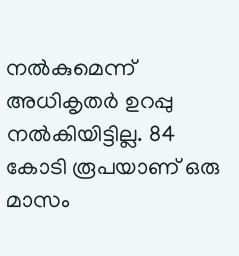നല്‍കുമെന്ന് അധികൃതര്‍ ഉറപ്പു നല്‍കിയിട്ടില്ല. 84 കോടി രൂപയാണ് ഒരു മാസം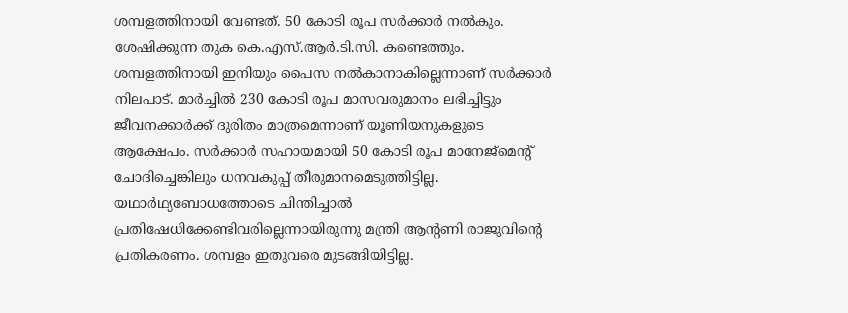ശമ്പളത്തിനായി വേണ്ടത്. 50 കോടി രൂപ സര്‍ക്കാര്‍ നല്‍കും. ശേഷിക്കുന്ന തുക കെ.എസ്.ആര്‍.ടി.സി. കണ്ടെത്തും. ശമ്പളത്തിനായി ഇനിയും പൈസ നല്‍കാനാകില്ലെന്നാണ് സര്‍ക്കാര്‍ നിലപാട്. മാര്‍ച്ചില്‍ 230 കോടി രൂപ മാസവരുമാനം ലഭിച്ചിട്ടും ജീവനക്കാര്‍ക്ക് ദുരിതം മാത്രമെന്നാണ് യൂണിയനുകളുടെ ആക്ഷേപം. സര്‍ക്കാര്‍ സഹായമായി 50 കോടി രൂപ മാനേജ്‌മെന്റ് ചോദിച്ചെങ്കിലും ധനവകുപ്പ് തീരുമാനമെടുത്തിട്ടില്ല. യഥാര്‍ഥ്യബോധത്തോടെ ചിന്തിച്ചാല്‍ പ്രതിഷേധിക്കേണ്ടിവരില്ലെന്നായിരുന്നു മന്ത്രി ആന്റണി രാജുവിന്റെ പ്രതികരണം. ശമ്പളം ഇതുവരെ മുടങ്ങിയിട്ടില്ല.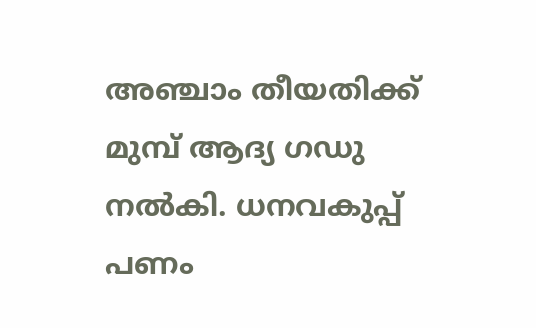അഞ്ചാം തീയതിക്ക് മുമ്പ് ആദ്യ ഗഡു നല്‍കി. ധനവകുപ്പ് പണം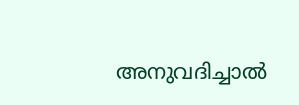അനുവദിച്ചാല്‍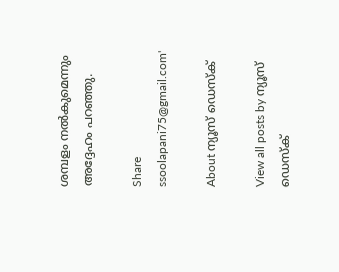ശമ്പളം നല്‍കുമെന്നും അദ്ദേഹം പറഞ്ഞു.

Share
ssoolapani75@gmail.com'

About ന്യൂസ് ഡെസ്ക്

View all posts by ന്യൂസ് ഡെസ്ക്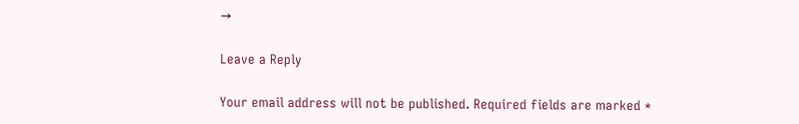→

Leave a Reply

Your email address will not be published. Required fields are marked *